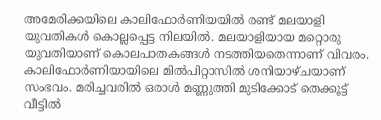അമേരിക്കയിലെ കാലിഫോർണിയയിൽ രണ്ട് മലയാളി യുവതികൾ കൊല്ലപ്പെട്ട നിലയിൽ. മലയാളിയായ മറ്റൊരു യുവതിയാണ് കൊലപാതകങ്ങൾ നടത്തിയതെന്നാണ് വിവരം. കാലിഫോർണിയായിലെ മിൽപിറ്റാസിൽ ശനിയാഴ്ചയാണ് സംഭവം. മരിച്ചവരിൽ ഒരാൾ മണ്ണുത്തി മുടിക്കോട് തെക്കൂട്ട് വീട്ടിൽ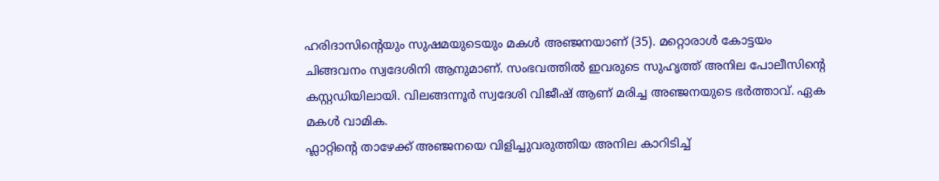ഹരിദാസിന്റെയും സുഷമയുടെയും മകൾ അഞ്ജനയാണ് (35). മറ്റൊരാൾ കോട്ടയം ചിങ്ങവനം സ്വദേശിനി ആനുമാണ്. സംഭവത്തിൽ ഇവരുടെ സുഹൃത്ത് അനില പോലീസിന്റെ കസ്റ്റഡിയിലായി. വിലങ്ങന്നൂർ സ്വദേശി വിജീഷ് ആണ് മരിച്ച അഞ്ജനയുടെ ഭർത്താവ്. ഏക മകൾ വാമിക.
ഫ്ലാറ്റിന്റെ താഴേക്ക് അഞ്ജനയെ വിളിച്ചുവരുത്തിയ അനില കാറിടിച്ച്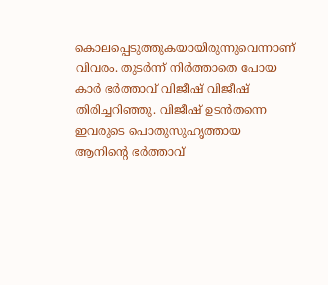കൊലപ്പെടുത്തുകയായിരുന്നുവെന്നാണ് വിവരം. തുടർന്ന് നിർത്താതെ പോയ കാർ ഭർത്താവ് വിജീഷ് വിജീഷ് തിരിച്ചറിഞ്ഞു. വിജീഷ് ഉടൻതന്നെ ഇവരുടെ പൊതുസുഹൃത്തായ ആനിന്റെ ഭർത്താവ്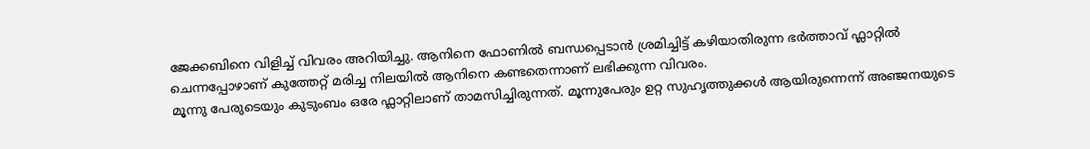ജേക്കബിനെ വിളിച്ച് വിവരം അറിയിച്ചു. ആനിനെ ഫോണിൽ ബന്ധപ്പെടാൻ ശ്രമിച്ചിട്ട് കഴിയാതിരുന്ന ഭർത്താവ് ഫ്ലാറ്റിൽ ചെന്നപ്പോഴാണ് കുത്തേറ്റ് മരിച്ച നിലയിൽ ആനിനെ കണ്ടതെന്നാണ് ലഭിക്കുന്ന വിവരം.
മൂന്നു പേരുടെയും കുടുംബം ഒരേ ഫ്ലാറ്റിലാണ് താമസിച്ചിരുന്നത്. മൂന്നുപേരും ഉറ്റ സുഹൃത്തുക്കൾ ആയിരുന്നെന്ന് അഞ്ജനയുടെ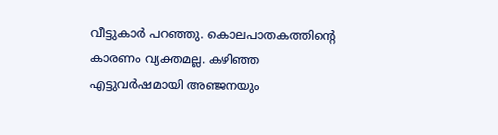വീട്ടുകാർ പറഞ്ഞു. കൊലപാതകത്തിന്റെ കാരണം വ്യക്തമല്ല. കഴിഞ്ഞ എട്ടുവർഷമായി അഞ്ജനയും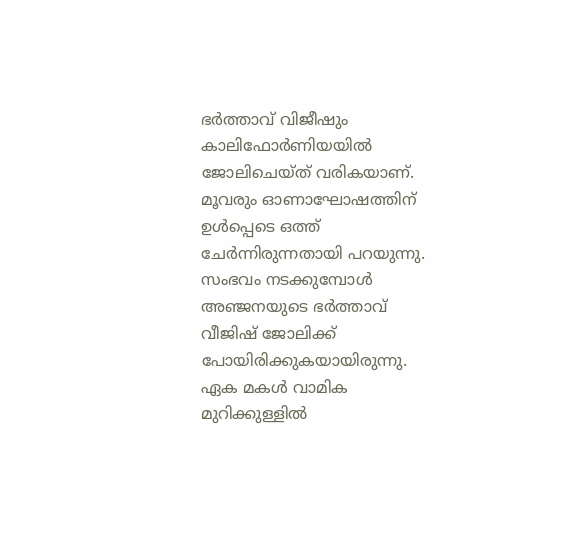ഭർത്താവ് വിജീഷും കാലിഫോർണിയയിൽ ജോലിചെയ്ത് വരികയാണ്. മൂവരും ഓണാഘോഷത്തിന് ഉൾപ്പെടെ ഒത്ത് ചേർന്നിരുന്നതായി പറയുന്നു. സംഭവം നടക്കുമ്പോൾ അഞ്ജനയുടെ ഭർത്താവ് വീജിഷ് ജോലിക്ക് പോയിരിക്കുകയായിരുന്നു. ഏക മകൾ വാമിക മുറിക്കുള്ളിൽ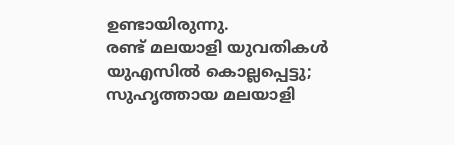ഉണ്ടായിരുന്നു.
രണ്ട് മലയാളി യുവതികൾ യുഎസിൽ കൊല്ലപ്പെട്ടു; സുഹൃത്തായ മലയാളി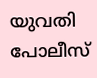യുവതി പോലീസ്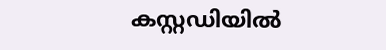കസ്റ്റഡിയിൽ